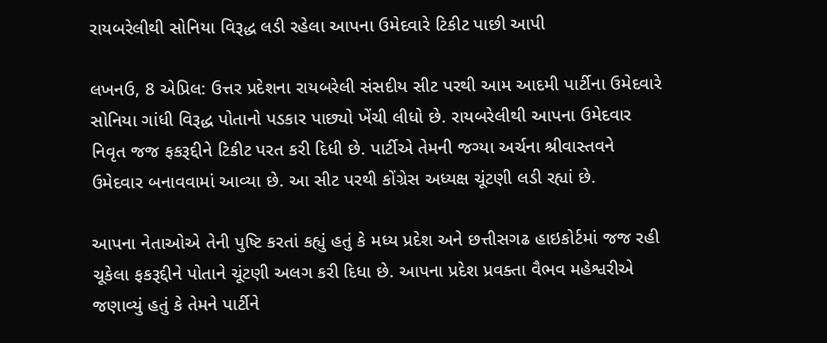રાયબરેલીથી સોનિયા વિરૂદ્ધ લડી રહેલા આપના ઉમેદવારે ટિકીટ પાછી આપી

લખનઉ, 8 એપ્રિલ: ઉત્તર પ્રદેશના રાયબરેલી સંસદીય સીટ પરથી આમ આદમી પાર્ટીના ઉમેદવારે સોનિયા ગાંધી વિરૂદ્ધ પોતાનો પડકાર પાછ્યો ખેંચી લીધો છે. રાયબરેલીથી આપના ઉમેદવાર નિવૃત જજ ફકરૂદ્દીને ટિકીટ પરત કરી દિધી છે. પાર્ટીએ તેમની જગ્યા અર્ચના શ્રીવાસ્તવને ઉમેદવાર બનાવવામાં આવ્યા છે. આ સીટ પરથી કોંગ્રેસ અધ્યક્ષ ચૂંટણી લડી રહ્યાં છે.

આપના નેતાઓએ તેની પુષ્ટિ કરતાં કહ્યું હતું કે મધ્ય પ્રદેશ અને છત્તીસગઢ હાઇકોર્ટમાં જજ રહી ચૂકેલા ફકરૂદ્દીને પોતાને ચૂંટણી અલગ કરી દિધા છે. આપના પ્રદેશ પ્રવક્તા વૈભવ મહેશ્વરીએ જણાવ્યું હતું કે તેમને પાર્ટીને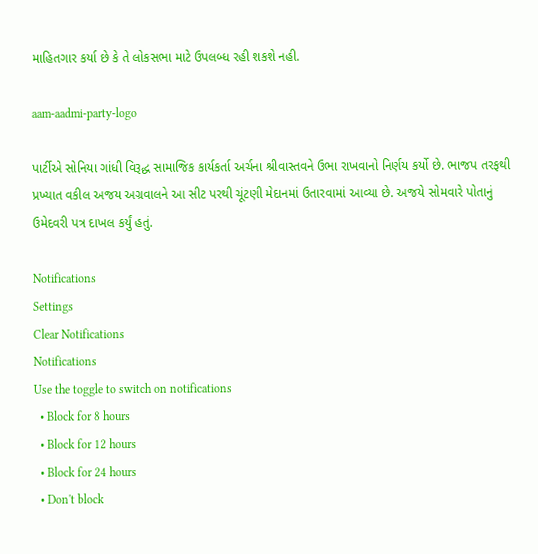માહિતગાર કર્યા છે કે તે લોકસભા માટે ઉપલબ્ધ રહી શકશે નહી.

aam-aadmi-party-logo

પાર્ટીએ સોનિયા ગાંધી વિરૂદ્ધ સામાજિક કાર્યકર્તા અર્ચના શ્રીવાસ્તવને ઉભા રાખવાનો નિર્ણય કર્યો છે. ભાજપ તરફથી પ્રખ્યાત વકીલ અજય અગ્રવાલને આ સીટ પરથી ચૂંટણી મેદાનમાં ઉતારવામાં આવ્યા છે. અજયે સોમવારે પોતાનું ઉમેદવરી પત્ર દાખલ કર્યું હતું.

Notifications
Settings
Clear Notifications
Notifications
Use the toggle to switch on notifications
  • Block for 8 hours
  • Block for 12 hours
  • Block for 24 hours
  • Don't block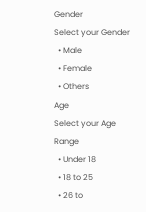Gender
Select your Gender
  • Male
  • Female
  • Others
Age
Select your Age Range
  • Under 18
  • 18 to 25
  • 26 to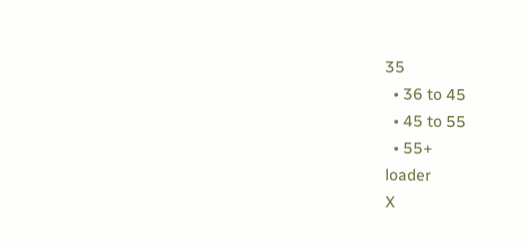35
  • 36 to 45
  • 45 to 55
  • 55+
loader
X